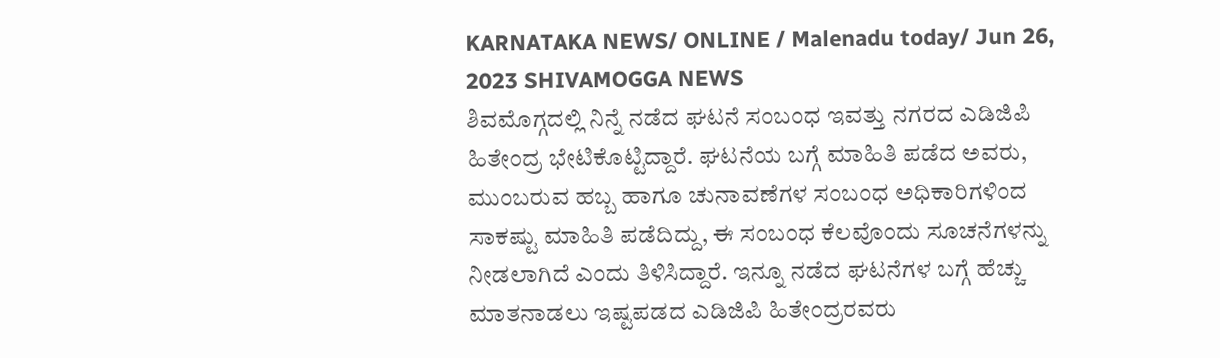KARNATAKA NEWS/ ONLINE / Malenadu today/ Jun 26, 2023 SHIVAMOGGA NEWS
ಶಿವಮೊಗ್ಗದಲ್ಲಿ ನಿನ್ನೆ ನಡೆದ ಘಟನೆ ಸಂಬಂಧ ಇವತ್ತು ನಗರದ ಎಡಿಜಿಪಿ ಹಿತೇಂದ್ರ ಭೇಟಿಕೊಟ್ಟಿದ್ದಾರೆ. ಘಟನೆಯ ಬಗ್ಗೆ ಮಾಹಿತಿ ಪಡೆದ ಅವರು, ಮುಂಬರುವ ಹಬ್ಬ ಹಾಗೂ ಚುನಾವಣೆಗಳ ಸಂಬಂಧ ಅಧಿಕಾರಿಗಳಿಂದ ಸಾಕಷ್ಟು ಮಾಹಿತಿ ಪಡೆದಿದ್ದು, ಈ ಸಂಬಂಧ ಕೆಲವೊಂದು ಸೂಚನೆಗಳನ್ನು ನೀಡಲಾಗಿದೆ ಎಂದು ತಿಳಿಸಿದ್ದಾರೆ. ಇನ್ನೂ ನಡೆದ ಘಟನೆಗಳ ಬಗ್ಗೆ ಹೆಚ್ಚು ಮಾತನಾಡಲು ಇಷ್ಟಪಡದ ಎಡಿಜಿಪಿ ಹಿತೇಂದ್ರರವರು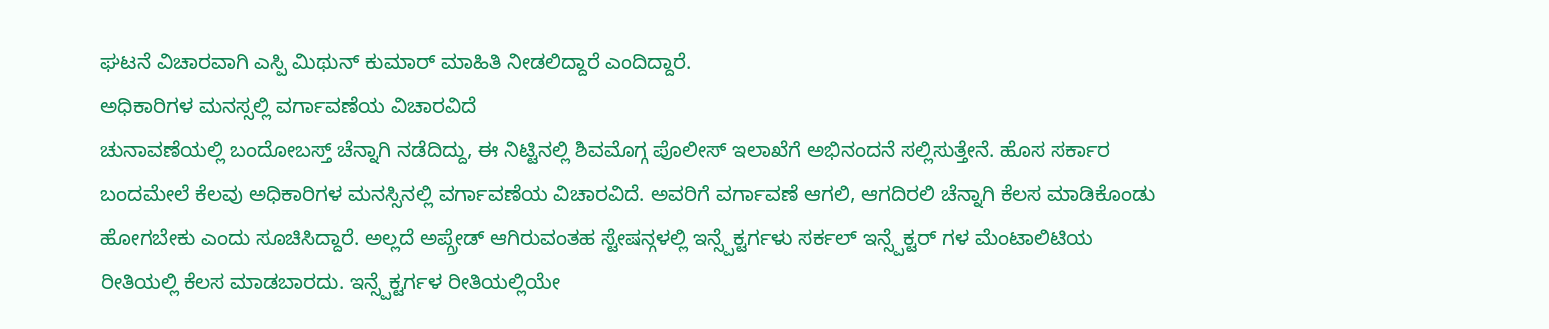ಘಟನೆ ವಿಚಾರವಾಗಿ ಎಸ್ಪಿ ಮಿಥುನ್ ಕುಮಾರ್ ಮಾಹಿತಿ ನೀಡಲಿದ್ದಾರೆ ಎಂದಿದ್ದಾರೆ.
ಅಧಿಕಾರಿಗಳ ಮನಸ್ಸಲ್ಲಿ ವರ್ಗಾವಣೆಯ ವಿಚಾರವಿದೆ
ಚುನಾವಣೆಯಲ್ಲಿ ಬಂದೋಬಸ್ತ್ ಚೆನ್ನಾಗಿ ನಡೆದಿದ್ದು, ಈ ನಿಟ್ಟಿನಲ್ಲಿ ಶಿವಮೊಗ್ಗ ಪೊಲೀಸ್ ಇಲಾಖೆಗೆ ಅಭಿನಂದನೆ ಸಲ್ಲಿಸುತ್ತೇನೆ. ಹೊಸ ಸರ್ಕಾರ ಬಂದಮೇಲೆ ಕೆಲವು ಅಧಿಕಾರಿಗಳ ಮನಸ್ಸಿನಲ್ಲಿ ವರ್ಗಾವಣೆಯ ವಿಚಾರವಿದೆ. ಅವರಿಗೆ ವರ್ಗಾವಣೆ ಆಗಲಿ, ಆಗದಿರಲಿ ಚೆನ್ನಾಗಿ ಕೆಲಸ ಮಾಡಿಕೊಂಡು ಹೋಗಬೇಕು ಎಂದು ಸೂಚಿಸಿದ್ದಾರೆ. ಅಲ್ಲದೆ ಅಪ್ಗ್ರೇಡ್ ಆಗಿರುವಂತಹ ಸ್ಟೇಷನ್ಗಳಲ್ಲಿ ಇನ್ಸ್ಪೆಕ್ಟರ್ಗಳು ಸರ್ಕಲ್ ಇನ್ಸ್ಪೆಕ್ಟರ್ ಗಳ ಮೆಂಟಾಲಿಟಿಯ ರೀತಿಯಲ್ಲಿ ಕೆಲಸ ಮಾಡಬಾರದು. ಇನ್ಸ್ಪೆಕ್ಟರ್ಗಳ ರೀತಿಯಲ್ಲಿಯೇ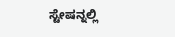ಸ್ಟೇಷನ್ನಲ್ಲಿ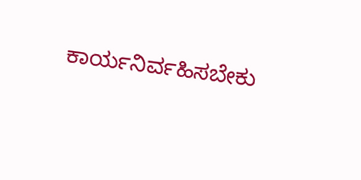ಕಾರ್ಯನಿರ್ವಹಿಸಬೇಕು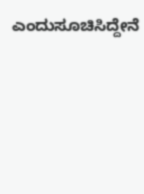ಎಂದುಸೂಚಿಸಿದ್ದೇನೆ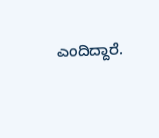ಎಂದಿದ್ದಾರೆ.